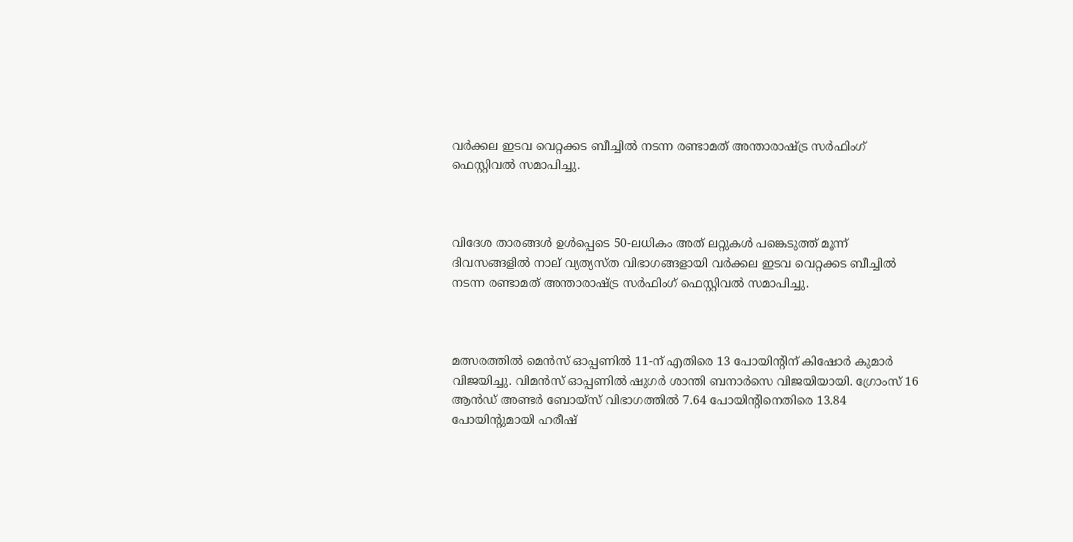വര്‍ക്കല ഇടവ വെറ്റക്കട ബീച്ചില്‍ നടന്ന രണ്ടാമത് അന്താരാഷ്ട്ര സര്‍ഫിംഗ് ഫെസ്റ്റിവൽ സമാപിച്ചു.



വിദേശ താരങ്ങള്‍ ഉൾപ്പെടെ 50-ലധികം അത് ലറ്റുകള്‍ പങ്കെടുത്ത് മൂന്ന് ദിവസങ്ങളില്‍ നാല് വ്യത്യസ്ത വിഭാഗങ്ങളായി വര്‍ക്കല ഇടവ വെറ്റക്കട ബീച്ചില്‍ നടന്ന രണ്ടാമത് അന്താരാഷ്ട്ര സര്‍ഫിംഗ് ഫെസ്റ്റിവൽ സമാപിച്ചു.



മത്സരത്തിൽ മെന്‍സ് ഓപ്പണില്‍ 11-ന് എതിരെ 13 പോയിന്റിന് കിഷോര്‍ കുമാര്‍ വിജയിച്ചു. വിമന്‍സ് ഓപ്പണില്‍ ഷുഗര്‍ ശാന്തി ബനാര്‍സെ വിജയിയായി. ഗ്രോംസ് 16 ആന്‍ഡ് അണ്ടര്‍ ബോയ്‌സ് വിഭാഗത്തില്‍ 7.64 പോയിന്റിനെതിരെ 13.84 പോയിന്റുമായി ഹരീഷ്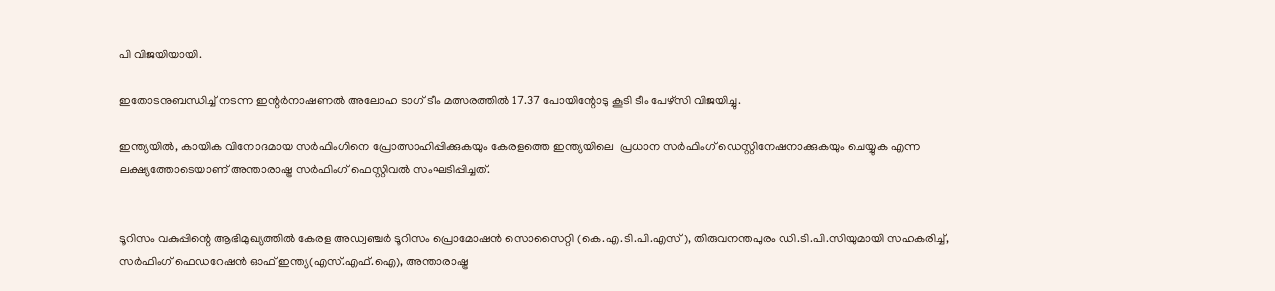പി വിജയിയായി.

ഇതോടനുബന്ധിച്ച് നടന്ന ഇന്റര്‍നാഷണല്‍ അലോഹ ടാഗ് ടീം മത്സരത്തില്‍ 17.37 പോയിന്റോടു കൂടി ടീം പേഴ്‌സി വിജയിച്ചു.

ഇന്ത്യയില്‍, കായിക വിനോദമായ സര്‍ഫിംഗിനെ പ്രോത്സാഹിപ്പിക്കുകയും കേരളത്തെ ഇന്ത്യയിലെ  പ്രധാന സര്‍ഫിംഗ് ഡെസ്റ്റിനേഷനാക്കുകയും ചെയ്യുക എന്ന ലക്ഷ്യത്തോടെയാണ് അന്താരാഷ്ട്ര സര്‍ഫിംഗ് ഫെസ്റ്റിവല്‍ സംഘടിപ്പിച്ചത്.


ടൂറിസം വകുപ്പിന്റെ ആഭിമുഖ്യത്തില്‍ കേരള അഡ്വഞ്ചര്‍ ടൂറിസം പ്രൊമോഷന്‍ സൊസൈറ്റി (കെ.എ.ടി.പി.എസ്), തിരുവനന്തപുരം ഡി.ടി.പി.സിയുമായി സഹകരിച്ച്, സര്‍ഫിംഗ് ഫെഡറേഷന്‍ ഓഫ് ഇന്ത്യ(എസ്.എഫ്.ഐ), അന്താരാഷ്ട്ര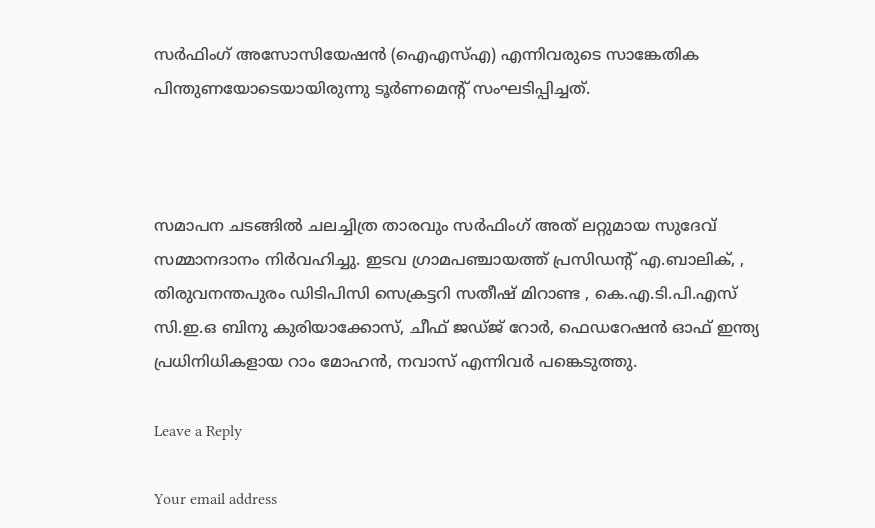സര്‍ഫിംഗ് അസോസിയേഷന്‍ (ഐഎസ്എ) എന്നിവരുടെ സാങ്കേതിക പിന്തുണയോടെയായിരുന്നു ടൂര്‍ണമെന്റ് സംഘടിപ്പിച്ചത്.



സമാപന ചടങ്ങില്‍ ചലച്ചിത്ര താരവും സര്‍ഫിംഗ് അത് ലറ്റുമായ സുദേവ് സമ്മാനദാനം നിര്‍വഹിച്ചു. ഇടവ ഗ്രാമപഞ്ചായത്ത് പ്രസിഡന്റ് എ.ബാലിക്, , തിരുവനന്തപുരം ഡിടിപിസി സെക്രട്ടറി സതീഷ് മിറാണ്ട , കെ.എ.ടി.പി.എസ് സി.ഇ.ഒ ബിനു കുരിയാക്കോസ്, ചീഫ് ജഡ്ജ് റോര്‍, ഫെഡറേഷന്‍ ഓഫ് ഇന്ത്യ പ്രധിനിധികളായ റാം മോഹന്‍, നവാസ് എന്നിവര്‍ പങ്കെടുത്തു.

Leave a Reply

Your email address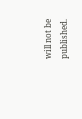will not be published.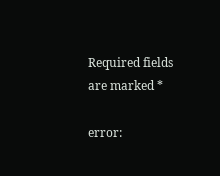Required fields are marked *

error: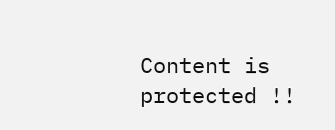Content is protected !!